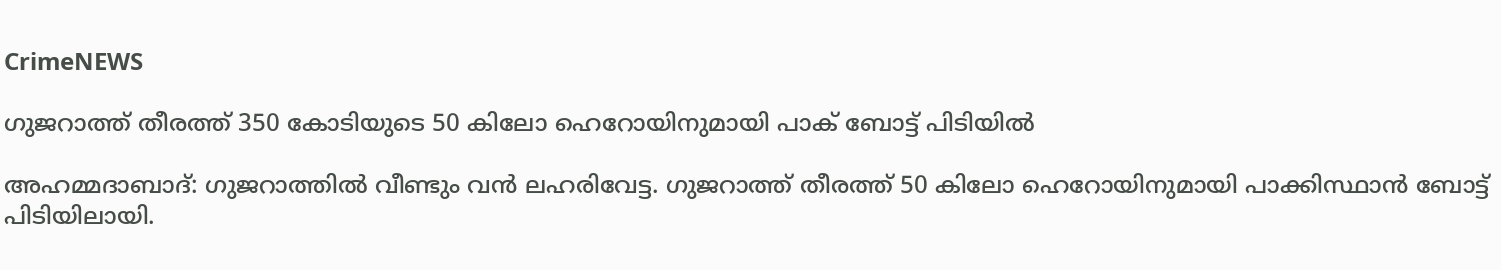CrimeNEWS

ഗുജറാത്ത് തീരത്ത് 350 കോടിയുടെ 50 കിലോ ഹെറോയിനുമായി പാക് ബോട്ട് പിടിയില്‍

അഹമ്മദാബാദ്: ഗുജറാത്തില്‍ വീണ്ടും വന്‍ ലഹരിവേട്ട. ഗുജറാത്ത് തീരത്ത് 50 കിലോ ഹെറോയിനുമായി പാക്കിസ്ഥാന്‍ ബോട്ട് പിടിയിലായി.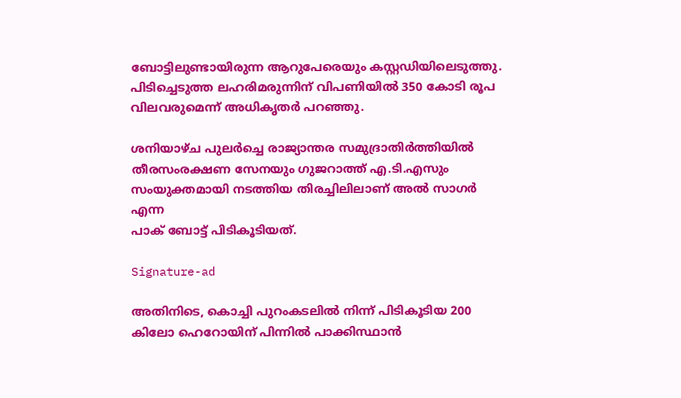ബോട്ടിലുണ്ടായിരുന്ന ആറുപേരെയും കസ്റ്റഡിയിലെടുത്തു. പിടിച്ചെടുത്ത ലഹരിമരുന്നിന് വിപണിയില്‍ 350 കോടി രൂപ വിലവരുമെന്ന് അധികൃതര്‍ പറഞ്ഞു.

ശനിയാഴ്ച പുലര്‍ച്ചെ രാജ്യാന്തര സമുദ്രാതിര്‍ത്തിയില്‍ തീരസംരക്ഷണ സേനയും ഗുജറാത്ത് എ.ടി.എസും സംയുക്തമായി നടത്തിയ തിരച്ചിലിലാണ് അല്‍ സാഗര്‍ എന്ന
പാക് ബോട്ട് പിടികൂടിയത്.

Signature-ad

അതിനിടെ, കൊച്ചി പുറംകടലില്‍ നിന്ന് പിടികൂടിയ 200 കിലോ ഹെറോയിന് പിന്നില്‍ പാക്കിസ്ഥാന്‍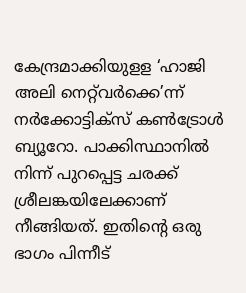കേന്ദ്രമാക്കിയുളള ‘ഹാജി അലി നെറ്റ്‌വര്‍ക്കെ’ന്ന് നര്‍ക്കോട്ടിക്‌സ് കണ്‍ട്രോള്‍ ബ്യൂറോ. പാക്കിസ്ഥാനില്‍ നിന്ന് പുറപ്പെട്ട ചരക്ക് ശ്രീലങ്കയിലേക്കാണ് നീങ്ങിയത്. ഇതിന്റെ ഒരു ഭാഗം പിന്നീട്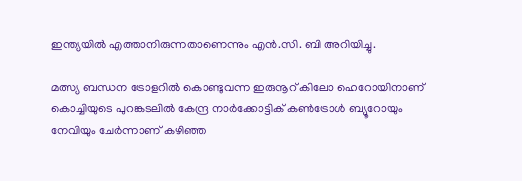ഇന്ത്യയില്‍ എത്താനിരുന്നതാണെന്നും എന്‍.സി. ബി അറിയിച്ചു.

മത്സ്യ ബന്ധന ട്രോളറില്‍ കൊണ്ടുവന്ന ഇരുനൂറ് കിലോ ഹെറോയിനാണ് കൊച്ചിയുടെ പുറങ്കടലില്‍ കേന്ദ്ര നാര്‍ക്കോട്ടിക് കണ്‍ട്രോള്‍ ബ്യൂറോയും നേവിയും ചേര്‍ന്നാണ് കഴിഞ്ഞ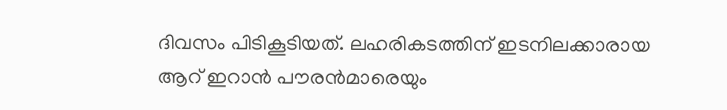ദിവസം പിടികൂടിയത്. ലഹരികടത്തിന് ഇടനിലക്കാരായ ആറ് ഇറാന്‍ പൗരന്‍മാരെയും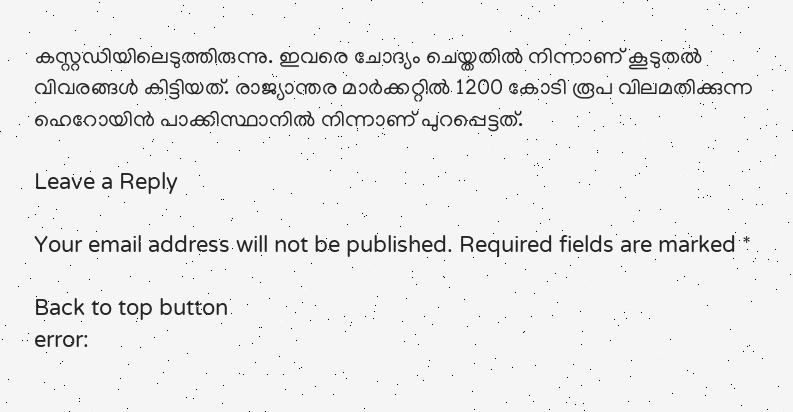കസ്റ്റഡിയിലെടുത്തിരുന്നു. ഇവരെ ചോദ്യം ചെയ്തതില്‍ നിന്നാണ് കൂടുതല്‍ വിവരങ്ങള്‍ കിട്ടിയത്. രാജ്യാന്തര മാര്‍ക്കറ്റില്‍ 1200 കോടി രൂപ വിലമതിക്കുന്ന ഹെറോയിന്‍ പാക്കിസ്ഥാനില്‍ നിന്നാണ് പുറപ്പെട്ടത്.

Leave a Reply

Your email address will not be published. Required fields are marked *

Back to top button
error: